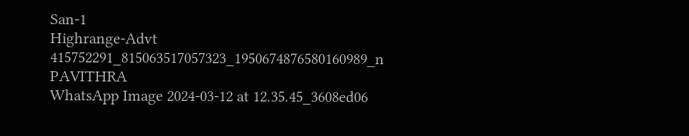San-1
Highrange-Advt
415752291_815063517057323_1950674876580160989_n
PAVITHRA
WhatsApp Image 2024-03-12 at 12.35.45_3608ed06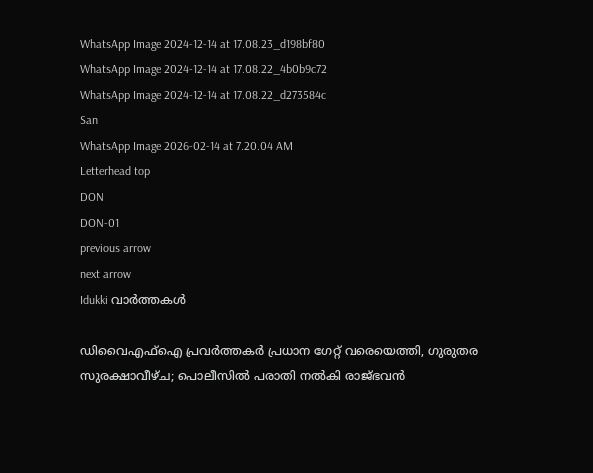WhatsApp Image 2024-12-14 at 17.08.23_d198bf80
WhatsApp Image 2024-12-14 at 17.08.22_4b0b9c72
WhatsApp Image 2024-12-14 at 17.08.22_d273584c
San
WhatsApp Image 2026-02-14 at 7.20.04 AM
Letterhead top
DON
DON-01
previous arrow
next arrow
Idukki വാര്‍ത്തകള്‍

ഡിവൈഎഫ്ഐ പ്രവർത്തകർ പ്രധാന ഗേറ്റ് വരെയെത്തി, ഗുരുതര സുരക്ഷാവീഴ്ച; പൊലീസിൽ പരാതി നൽകി രാജ്ഭവൻ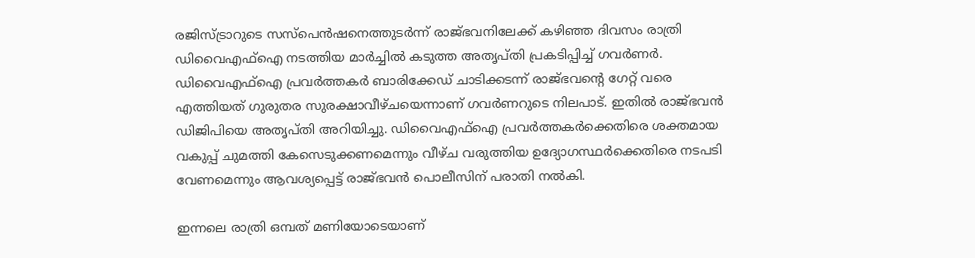രജിസ്ട്രാറുടെ സസ്പെൻഷനെത്തുടർന്ന് രാജ്ഭവനിലേക്ക് കഴിഞ്ഞ ദിവസം രാത്രി ഡിവൈഎഫ്ഐ നടത്തിയ മാർച്ചിൽ കടുത്ത അതൃപ്തി പ്രകടിപ്പിച്ച് ഗവർണർ. ഡിവൈഎഫ്ഐ പ്രവർത്തകർ ബാരിക്കേഡ് ചാടിക്കടന്ന് രാജ്ഭവന്റെ ഗേറ്റ് വരെ എത്തിയത് ഗുരുതര സുരക്ഷാവീഴ്ചയെന്നാണ് ഗവർണറുടെ നിലപാട്. ഇതിൽ രാജ്‌ഭവൻ ഡിജിപിയെ അതൃപ്തി അറിയിച്ചു. ഡിവൈഎഫ്ഐ പ്രവർത്തകർക്കെതിരെ ശക്തമായ വകുപ്പ് ചുമത്തി കേസെടുക്കണമെന്നും വീഴ്ച വരുത്തിയ ഉദ്യോഗസ്ഥർക്കെതിരെ നടപടി വേണമെന്നും ആവശ്യപ്പെട്ട് രാജ്ഭവൻ പൊലീസിന് പരാതി നൽകി.

ഇന്നലെ രാത്രി ഒമ്പത് മണിയോടെയാണ്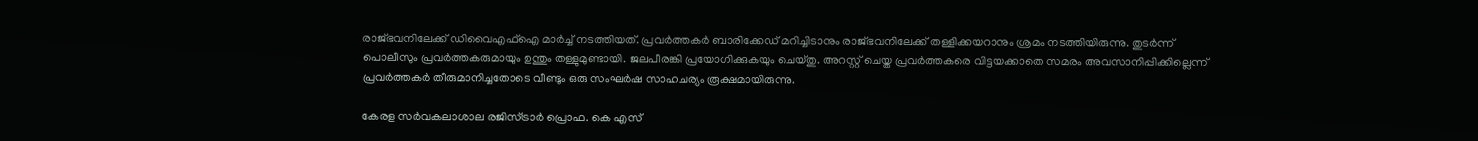രാജ്ഭവനിലേക്ക് ഡിവൈഎഫ്ഐ മാർച്ച് നടത്തിയത്. പ്രവർത്തകർ ബാരിക്കേഡ് മറിച്ചിടാനും രാജ്ഭവനിലേക്ക് തള്ളിക്കയറാനും ശ്രമം നടത്തിയിരുന്നു. തുടർന്ന് പൊലീസും പ്രവർത്തകരുമായും ഉന്തും തള്ളുമുണ്ടായി. ജലപീരങ്കി പ്രയോഗിക്കുകയും ചെയ്തു. അറസ്റ്റ് ചെയ്ത പ്രവർത്തകരെ വിട്ടയക്കാതെ സമരം അവസാനിപ്പിക്കില്ലെന്ന് പ്രവർത്തകർ തീരുമാനിച്ചതോടെ വീണ്ടും ഒരു സംഘർഷ സാഹചര്യം രൂക്ഷമായിരുന്നു.

കേരള സര്‍വകലാശാല രജിസ്ട്രാര്‍ പ്രൊഫ. കെ എസ്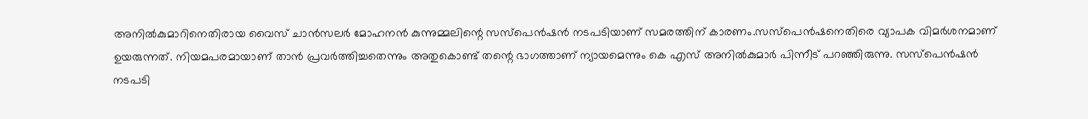അനില്‍കുമാറിനെതിരായ വൈസ് ചാന്‍സലര്‍ മോഹനന്‍ കുന്നുമ്മലിന്റെ സസ്‌പെന്‍ഷന്‍ നടപടിയാണ് സമരത്തിന് കാരണം.സസ്പെൻഷനെതിരെ വ്യാപക വിമര്‍ശനമാണ് ഉയരുന്നത്. നിയമപരമായാണ് താൻ പ്രവർത്തിച്ചതെന്നും അതുകൊണ്ട് തന്റെ ഭാഗത്താണ് ന്യായമെന്നും കെ എസ് അനിൽകുമാർ പിന്നീട് പറഞ്ഞിരുന്നു. സസ്പെൻഷൻ നടപടി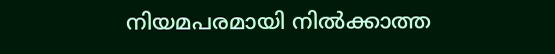നിയമപരമായി നിൽക്കാത്ത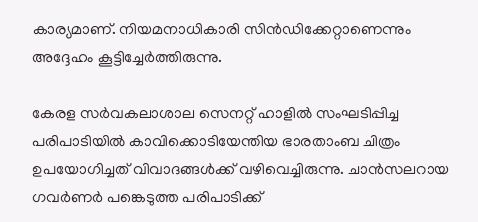കാര്യമാണ്. നിയമനാധികാരി സിൻഡിക്കേറ്റാണെന്നും അദ്ദേഹം കൂട്ടിച്ചേർത്തിരുന്നു.

കേരള സര്‍വകലാശാല സെനറ്റ് ഹാളില്‍ സംഘടിപ്പിച്ച പരിപാടിയില്‍ കാവിക്കൊടിയേന്തിയ ഭാരതാംബ ചിത്രം ഉപയോഗിച്ചത് വിവാദങ്ങള്‍ക്ക് വഴിവെച്ചിരുന്നു. ചാന്‍സലറായ ഗവര്‍ണര്‍ പങ്കെടുത്ത പരിപാടിക്ക്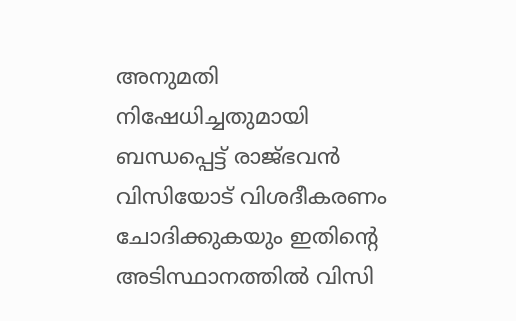അനുമതി നിഷേധിച്ചതുമായി ബന്ധപ്പെട്ട് രാജ്ഭവന്‍ വിസിയോട് വിശദീകരണം ചോദിക്കുകയും ഇതിന്റെ അടിസ്ഥാനത്തില്‍ വിസി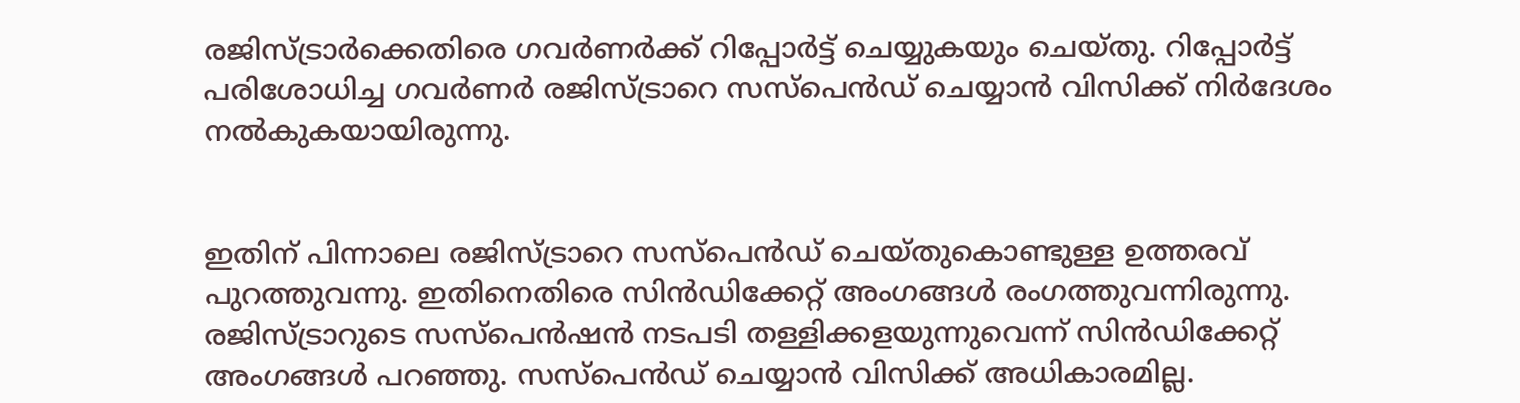രജിസ്ട്രാര്‍ക്കെതിരെ ഗവര്‍ണര്‍ക്ക് റിപ്പോര്‍ട്ട് ചെയ്യുകയും ചെയ്തു. റിപ്പോര്‍ട്ട് പരിശോധിച്ച ഗവര്‍ണര്‍ രജിസ്ട്രാറെ സസ്‌പെന്‍ഡ് ചെയ്യാന്‍ വിസിക്ക് നിര്‍ദേശം നല്‍കുകയായിരുന്നു.


ഇതിന് പിന്നാലെ രജിസ്ട്രാറെ സസ്‌പെന്‍ഡ് ചെയ്തുകൊണ്ടുള്ള ഉത്തരവ് പുറത്തുവന്നു. ഇതിനെതിരെ സിന്‍ഡിക്കേറ്റ് അംഗങ്ങള്‍ രംഗത്തുവന്നിരുന്നു. രജിസ്ട്രാറുടെ സസ്‌പെന്‍ഷന്‍ നടപടി തള്ളിക്കളയുന്നുവെന്ന് സിന്‍ഡിക്കേറ്റ് അംഗങ്ങള്‍ പറഞ്ഞു. സസ്‌പെന്‍ഡ് ചെയ്യാന്‍ വിസിക്ക് അധികാരമില്ല.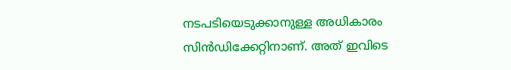നടപടിയെടുക്കാനുള്ള അധികാരം സിന്‍ഡിക്കേറ്റിനാണ്. അത് ഇവിടെ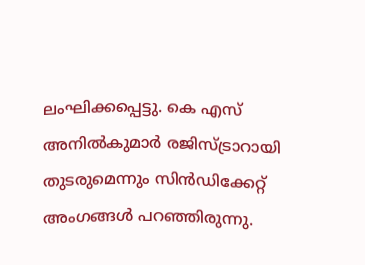ലംഘിക്കപ്പെട്ടു. കെ എസ് അനില്‍കുമാര്‍ രജിസ്ട്രാറായി തുടരുമെന്നും സിന്‍ഡിക്കേറ്റ് അംഗങ്ങള്‍ പറഞ്ഞിരുന്നു.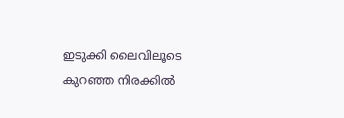ഇടുക്കി ലൈവിലൂടെ കുറഞ്ഞ നിരക്കിൽ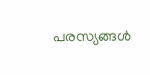പരസ്യങ്ങൾ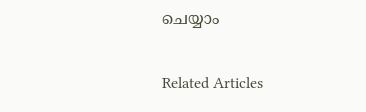ചെയ്യാം

Related Articles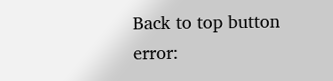Back to top button
error: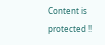Content is protected !!